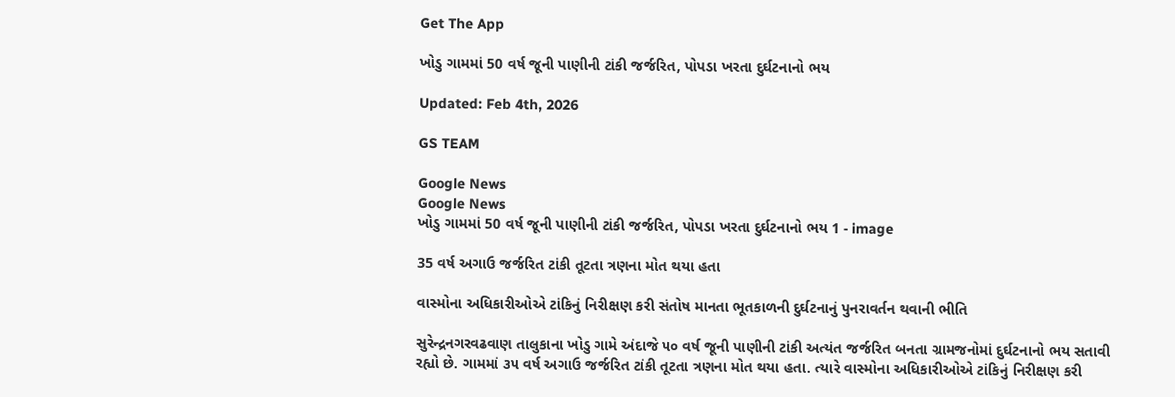Get The App

ખોડુ ગામમાં 50 વર્ષ જૂની પાણીની ટાંકી જર્જરિત, પોપડા ખરતા દુર્ઘટનાનો ભય

Updated: Feb 4th, 2026

GS TEAM

Google News
Google News
ખોડુ ગામમાં 50 વર્ષ જૂની પાણીની ટાંકી જર્જરિત, પોપડા ખરતા દુર્ઘટનાનો ભય 1 - image

35 વર્ષ અગાઉ જર્જરિત ટાંકી તૂટતા ત્રણના મોત થયા હતા

વાસ્મોના અધિકારીઓએ ટાંકિનું નિરીક્ષણ કરી સંતોષ માનતા ભૂતકાળની દુર્ઘટનાનું પુનરાવર્તન થવાની ભીતિ

સુરેન્દ્રનગરવઢવાણ તાલુકાના ખોડુ ગામે અંદાજે ૫૦ વર્ષ જૂની પાણીની ટાંકી અત્યંત જર્જરિત બનતા ગ્રામજનોમાં દુર્ઘટનાનો ભય સતાવી રહ્યો છે. ગામમાં ૩૫ વર્ષ અગાઉ જર્જરિત ટાંકી તૂટતા ત્રણના મોત થયા હતા. ત્યારે વાસ્મોના અધિકારીઓએ ટાંકિનું નિરીક્ષણ કરી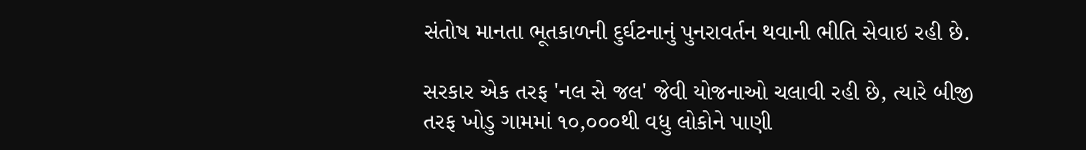સંતોષ માનતા ભૂતકાળની દુર્ઘટનાનું પુનરાવર્તન થવાની ભીતિ સેવાઇ રહી છે.

સરકાર એક તરફ 'નલ સે જલ' જેવી યોજનાઓ ચલાવી રહી છે, ત્યારે બીજી તરફ ખોડુ ગામમાં ૧૦,૦૦૦થી વધુ લોકોને પાણી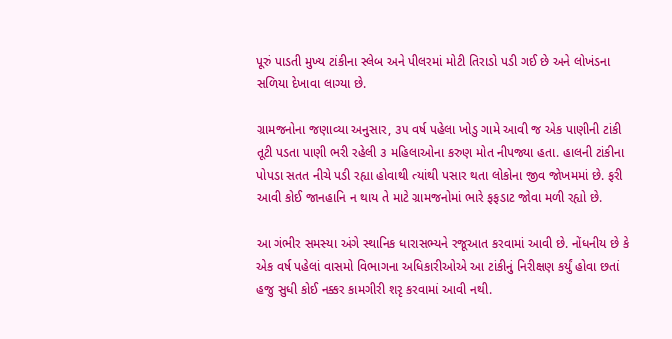પૂરું પાડતી મુખ્ય ટાંકીના સ્લેબ અને પીલરમાં મોટી તિરાડો પડી ગઈ છે અને લોખંડના સળિયા દેખાવા લાગ્યા છે.

ગ્રામજનોના જણાવ્યા અનુસાર, ૩૫ વર્ષ પહેલા ખોડુ ગામે આવી જ એક પાણીની ટાંકી તૂટી પડતા પાણી ભરી રહેલી ૩ મહિલાઓના કરુણ મોત નીપજ્યા હતા. હાલની ટાંકીના પોપડા સતત નીચે પડી રહ્યા હોવાથી ત્યાંથી પસાર થતા લોકોના જીવ જોખમમાં છે. ફરી આવી કોઈ જાનહાનિ ન થાય તે માટે ગ્રામજનોમાં ભારે ફફડાટ જોવા મળી રહ્યો છે.

આ ગંભીર સમસ્યા અંગે સ્થાનિક ધારાસભ્યને રજૂઆત કરવામાં આવી છે. નોંધનીય છે કે એક વર્ષ પહેલાં વાસમો વિભાગના અધિકારીઓએ આ ટાંકીનું નિરીક્ષણ કર્યું હોવા છતાં હજુ સુધી કોઈ નક્કર કામગીરી શરૃ કરવામાં આવી નથી.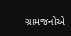ગ્રામજનોએ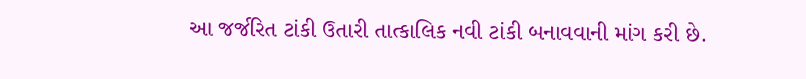આ જર્જરિત ટાંકી ઉતારી તાત્કાલિક નવી ટાંકી બનાવવાની માંગ કરી છે.